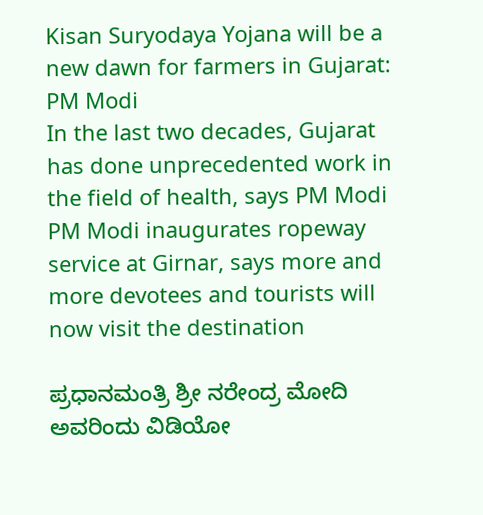Kisan Suryodaya Yojana will be a new dawn for farmers in Gujarat: PM Modi
In the last two decades, Gujarat has done unprecedented work in the field of health, says PM Modi
PM Modi inaugurates ropeway service at Girnar, says more and more devotees and tourists will now visit the destination

ಪ್ರಧಾನಮಂತ್ರಿ ಶ್ರೀ ನರೇಂದ್ರ ಮೋದಿ ಅವರಿಂದು ವಿಡಿಯೋ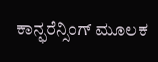ಕಾನ್ಫರೆನ್ಸಿಂಗ್ ಮೂಲಕ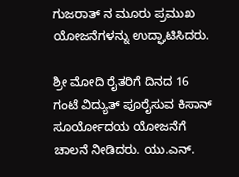ಗುಜರಾತ್ ನ ಮೂರು ಪ್ರಮುಖ ಯೋಜನೆಗಳನ್ನು ಉದ್ಘಾಟಿಸಿದರು.

ಶ್ರೀ ಮೋದಿ ರೈತರಿಗೆ ದಿನದ 16 ಗಂಟೆ ವಿದ್ಯುತ್ ಪೂರೈಸುವ ಕಿಸಾನ್ ಸೂರ್ಯೋದಯ ಯೋಜನೆಗೆ ಚಾಲನೆ ನೀಡಿದರು. ಯು.ಎನ್.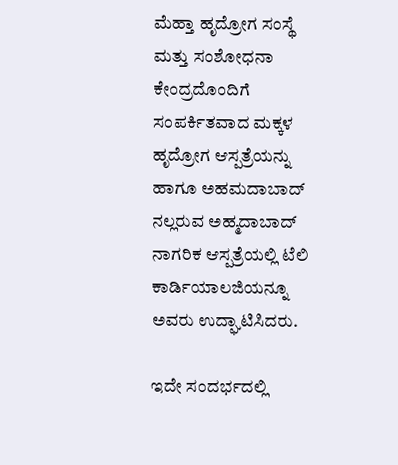ಮೆಹ್ತಾ ಹೃದ್ರೋಗ ಸಂಸ್ಥೆ ಮತ್ತು ಸಂಶೋಧನಾ ಕೇಂದ್ರದೊಂದಿಗೆ ಸಂಪರ್ಕಿತವಾದ ಮಕ್ಕಳ ಹೃದ್ರೋಗ ಆಸ್ಪತ್ರೆಯನ್ನು ಹಾಗೂ ಅಹಮದಾಬಾದ್ ನಲ್ಲರುವ ಅಹ್ಮದಾಬಾದ್ ನಾಗರಿಕ ಆಸ್ಪತ್ರೆಯಲ್ಲಿ ಟೆಲಿ ಕಾರ್ಡಿಯಾಲಜಿಯನ್ನೂ ಅವರು ಉದ್ಘಾಟಿಸಿದರು.

ಇದೇ ಸಂದರ್ಭದಲ್ಲಿ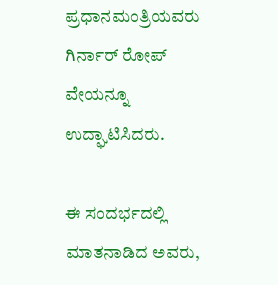ಪ್ರಧಾನಮಂತ್ರಿಯವರು ಗಿರ್ನಾರ್ ರೋಪ್ ವೇಯನ್ನೂ ಉದ್ಘಾಟಿಸಿದರು.

ಈ ಸಂದರ್ಭದಲ್ಲಿ ಮಾತನಾಡಿದ ಅವರು,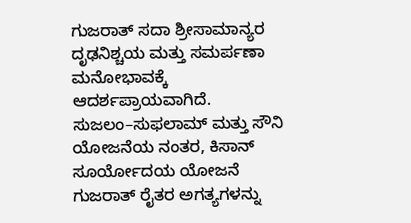ಗುಜರಾತ್ ಸದಾ ಶ್ರೀಸಾಮಾನ್ಯರ ದೃಢನಿಶ್ಚಯ ಮತ್ತು ಸಮರ್ಪಣಾ ಮನೋಭಾವಕ್ಕೆ ಆದರ್ಶಪ್ರಾಯವಾಗಿದೆ. ಸುಜಲಂ–ಸುಫಲಾಮ್ ಮತ್ತು ಸೌನಿ ಯೋಜನೆಯ ನಂತರ, ಕಿಸಾನ್ ಸೂರ್ಯೋದಯ ಯೋಜನೆ ಗುಜರಾತ್ ರೈತರ ಅಗತ್ಯಗಳನ್ನು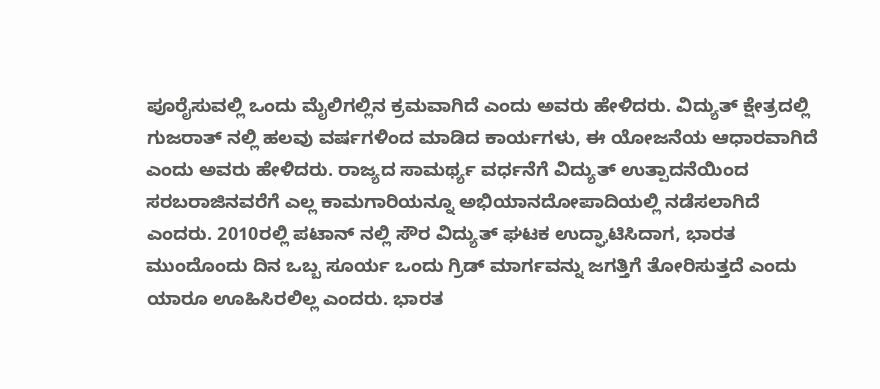ಪೂರೈಸುವಲ್ಲಿ ಒಂದು ಮೈಲಿಗಲ್ಲಿನ ಕ್ರಮವಾಗಿದೆ ಎಂದು ಅವರು ಹೇಳಿದರು. ವಿದ್ಯುತ್ ಕ್ಷೇತ್ರದಲ್ಲಿ ಗುಜರಾತ್‌ ನಲ್ಲಿ ಹಲವು ವರ್ಷಗಳಿಂದ ಮಾಡಿದ ಕಾರ್ಯಗಳು, ಈ ಯೋಜನೆಯ ಆಧಾರವಾಗಿದೆ ಎಂದು ಅವರು ಹೇಳಿದರು. ರಾಜ್ಯದ ಸಾಮರ್ಥ್ಯ ವರ್ಧನೆಗೆ ವಿದ್ಯುತ್ ಉತ್ಪಾದನೆಯಿಂದ ಸರಬರಾಜಿನವರೆಗೆ ಎಲ್ಲ ಕಾಮಗಾರಿಯನ್ನೂ ಅಭಿಯಾನದೋಪಾದಿಯಲ್ಲಿ ನಡೆಸಲಾಗಿದೆ ಎಂದರು. 2010ರಲ್ಲಿ ಪಟಾನ್ ನಲ್ಲಿ ಸೌರ ವಿದ್ಯುತ್ ಘಟಕ ಉದ್ಘಾಟಿಸಿದಾಗ, ಭಾರತ ಮುಂದೊಂದು ದಿನ ಒಬ್ಬ ಸೂರ್ಯ ಒಂದು ಗ್ರಿಡ್ ಮಾರ್ಗವನ್ನು ಜಗತ್ತಿಗೆ ತೋರಿಸುತ್ತದೆ ಎಂದು ಯಾರೂ ಊಹಿಸಿರಲಿಲ್ಲ ಎಂದರು. ಭಾರತ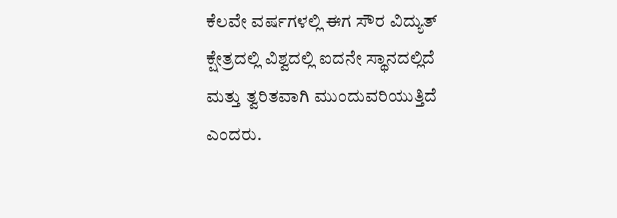ಕೆಲವೇ ವರ್ಷಗಳಲ್ಲಿ ಈಗ ಸೌರ ವಿದ್ಯುತ್ ಕ್ಷೇತ್ರದಲ್ಲಿ ವಿಶ್ವದಲ್ಲಿ ಐದನೇ ಸ್ಥಾನದಲ್ಲಿದೆ ಮತ್ತು ತ್ವರಿತವಾಗಿ ಮುಂದುವರಿಯುತ್ತಿದೆ ಎಂದರು.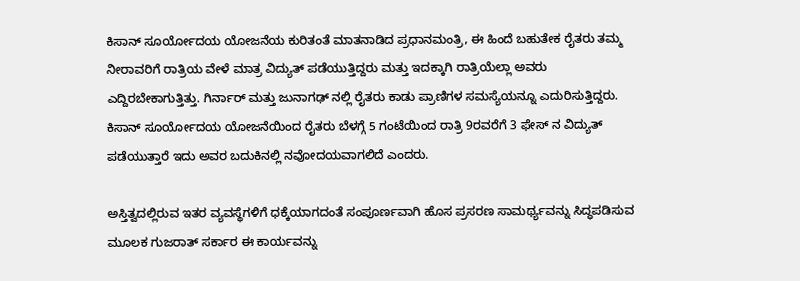ಕಿಸಾನ್ ಸೂರ್ಯೋದಯ ಯೋಜನೆಯ ಕುರಿತಂತೆ ಮಾತನಾಡಿದ ಪ್ರಧಾನಮಂತ್ರಿ, ಈ ಹಿಂದೆ ಬಹುತೇಕ ರೈತರು ತಮ್ಮ ನೀರಾವರಿಗೆ ರಾತ್ರಿಯ ವೇಳೆ ಮಾತ್ರ ವಿದ್ಯುತ್ ಪಡೆಯುತ್ತಿದ್ದರು ಮತ್ತು ಇದಕ್ಕಾಗಿ ರಾತ್ರಿಯೆಲ್ಲಾ ಅವರು ಎದ್ದಿರಬೇಕಾಗುತ್ತಿತ್ತು. ಗಿರ್ನಾರ್ ಮತ್ತು ಜುನಾಗಢ್ ನಲ್ಲಿ ರೈತರು ಕಾಡು ಪ್ರಾಣಿಗಳ ಸಮಸ್ಯೆಯನ್ನೂ ಎದುರಿಸುತ್ತಿದ್ದರು. ಕಿಸಾನ್ ಸೂರ್ಯೋದಯ ಯೋಜನೆಯಿಂದ ರೈತರು ಬೆಳಗ್ಗೆ 5 ಗಂಟೆಯಿಂದ ರಾತ್ರಿ 9ರವರೆಗೆ 3 ಫೇಸ್ ನ ವಿದ್ಯುತ್ ಪಡೆಯುತ್ತಾರೆ ಇದು ಅವರ ಬದುಕಿನಲ್ಲಿ ನವೋದಯವಾಗಲಿದೆ ಎಂದರು.

ಅಸ್ತಿತ್ವದಲ್ಲಿರುವ ಇತರ ವ್ಯವಸ್ಥೆಗಳಿಗೆ ಧಕ್ಕೆಯಾಗದಂತೆ ಸಂಪೂರ್ಣವಾಗಿ ಹೊಸ ಪ್ರಸರಣ ಸಾಮರ್ಥ್ಯವನ್ನು ಸಿದ್ಧಪಡಿಸುವ ಮೂಲಕ ಗುಜರಾತ್ ಸರ್ಕಾರ ಈ ಕಾರ್ಯವನ್ನು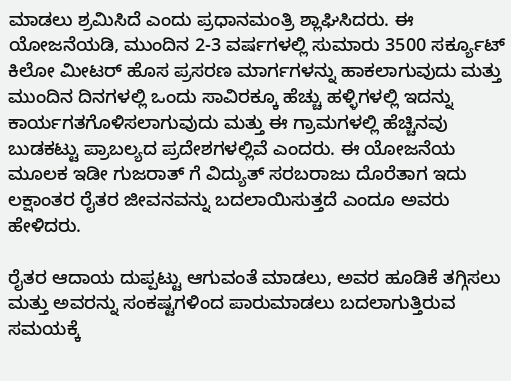ಮಾಡಲು ಶ್ರಮಿಸಿದೆ ಎಂದು ಪ್ರಧಾನಮಂತ್ರಿ ಶ್ಲಾಘಿಸಿದರು. ಈ ಯೋಜನೆಯಡಿ, ಮುಂದಿನ 2-3 ವರ್ಷಗಳಲ್ಲಿ ಸುಮಾರು 3500 ಸರ್ಕ್ಯೂಟ್ ಕಿಲೋ ಮೀಟರ್ ಹೊಸ ಪ್ರಸರಣ ಮಾರ್ಗಗಳನ್ನು ಹಾಕಲಾಗುವುದು ಮತ್ತು ಮುಂದಿನ ದಿನಗಳಲ್ಲಿ ಒಂದು ಸಾವಿರಕ್ಕೂ ಹೆಚ್ಚು ಹಳ್ಳಿಗಳಲ್ಲಿ ಇದನ್ನು ಕಾರ್ಯಗತಗೊಳಿಸಲಾಗುವುದು ಮತ್ತು ಈ ಗ್ರಾಮಗಳಲ್ಲಿ ಹೆಚ್ಚಿನವು ಬುಡಕಟ್ಟು ಪ್ರಾಬಲ್ಯದ ಪ್ರದೇಶಗಳಲ್ಲಿವೆ ಎಂದರು. ಈ ಯೋಜನೆಯ ಮೂಲಕ ಇಡೀ ಗುಜರಾತ್‌ ಗೆ ವಿದ್ಯುತ್ ಸರಬರಾಜು ದೊರೆತಾಗ ಇದು ಲಕ್ಷಾಂತರ ರೈತರ ಜೀವನವನ್ನು ಬದಲಾಯಿಸುತ್ತದೆ ಎಂದೂ ಅವರು ಹೇಳಿದರು.

ರೈತರ ಆದಾಯ ದುಪ್ಪಟ್ಟು ಆಗುವಂತೆ ಮಾಡಲು, ಅವರ ಹೂಡಿಕೆ ತಗ್ಗಿಸಲು ಮತ್ತು ಅವರನ್ನು ಸಂಕಷ್ಟಗಳಿಂದ ಪಾರುಮಾಡಲು ಬದಲಾಗುತ್ತಿರುವ ಸಮಯಕ್ಕೆ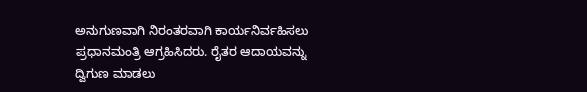ಅನುಗುಣವಾಗಿ ನಿರಂತರವಾಗಿ ಕಾರ್ಯನಿರ್ವಹಿಸಲು ಪ್ರಧಾನಮಂತ್ರಿ ಆಗ್ರಹಿಸಿದರು. ರೈತರ ಆದಾಯವನ್ನು ದ್ವಿಗುಣ ಮಾಡಲು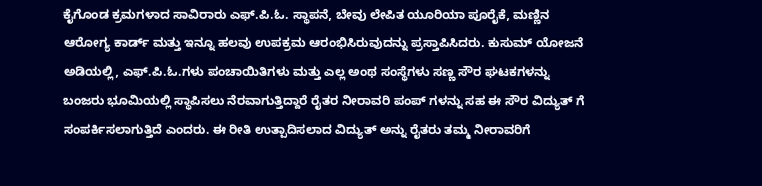ಕೈಗೊಂಡ ಕ್ರಮಗಳಾದ ಸಾವಿರಾರು ಎಫ್.ಪಿ.ಓ. ಸ್ಥಾಪನೆ, ಬೇವು ಲೇಪಿತ ಯೂರಿಯಾ ಪೂರೈಕೆ, ಮಣ್ಣಿನ ಆರೋಗ್ಯ ಕಾರ್ಡ್ ಮತ್ತು ಇನ್ನೂ ಹಲವು ಉಪಕ್ರಮ ಆರಂಭಿಸಿರುವುದನ್ನು ಪ್ರಸ್ತಾಪಿಸಿದರು. ಕುಸುಮ್ ಯೋಜನೆ ಅಡಿಯಲ್ಲಿ, ಎಫ್.ಪಿ.ಓ.ಗಳು ಪಂಚಾಯಿತಿಗಳು ಮತ್ತು ಎಲ್ಲ ಅಂಥ ಸಂಸ್ಥೆಗಳು ಸಣ್ಣ ಸೌರ ಘಟಕಗಳನ್ನು ಬಂಜರು ಭೂಮಿಯಲ್ಲಿ ಸ್ಥಾಪಿಸಲು ನೆರವಾಗುತ್ತಿದ್ದಾರೆ ರೈತರ ನೀರಾವರಿ ಪಂಪ್ ಗಳನ್ನು ಸಹ ಈ ಸೌರ ವಿದ್ಯುತ್ ಗೆ ಸಂಪರ್ಕಿಸಲಾಗುತ್ತಿದೆ ಎಂದರು. ಈ ರೀತಿ ಉತ್ಪಾದಿಸಲಾದ ವಿದ್ಯುತ್ ಅನ್ನು ರೈತರು ತಮ್ಮ ನೀರಾವರಿಗೆ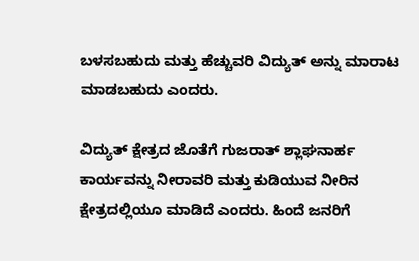ಬಳಸಬಹುದು ಮತ್ತು ಹೆಚ್ಚುವರಿ ವಿದ್ಯುತ್ ಅನ್ನು ಮಾರಾಟ ಮಾಡಬಹುದು ಎಂದರು.

ವಿದ್ಯುತ್ ಕ್ಷೇತ್ರದ ಜೊತೆಗೆ ಗುಜರಾತ್ ಶ್ಲಾಘನಾರ್ಹ ಕಾರ್ಯವನ್ನು ನೀರಾವರಿ ಮತ್ತು ಕುಡಿಯುವ ನೀರಿನ ಕ್ಷೇತ್ರದಲ್ಲಿಯೂ ಮಾಡಿದೆ ಎಂದರು. ಹಿಂದೆ ಜನರಿಗೆ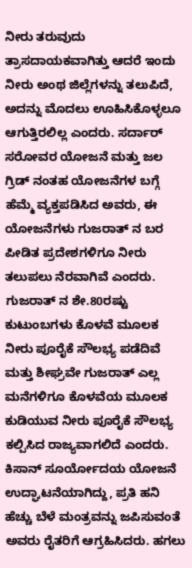ನೀರು ತರುವುದು ತ್ರಾಸದಾಯಕವಾಗಿತ್ತು ಆದರೆ ಇಂದು ನೀರು ಅಂಥ ಜಿಲ್ಲೆಗಳನ್ನು ತಲುಪಿದೆ, ಅದನ್ನು ಮೊದಲು ಊಹಿಸಿಕೊಳ್ಳಲೂ ಆಗುತ್ತಿರಲಿಲ್ಲ ಎಂದರು. ಸರ್ದಾರ್ ಸರೋವರ ಯೋಜನೆ ಮತ್ತು ಜಲ ಗ್ರಿಡ್ ನಂತಹ ಯೋಜನೆಗಳ ಬಗ್ಗೆ ಹೆಮ್ಮೆ ವ್ಯಕ್ತಪಡಿಸಿದ ಅವರು, ಈ ಯೋಜನೆಗಳು ಗುಜರಾತ್ ನ ಬರ ಪೀಡಿತ ಪ್ರದೇಶಗಳಿಗೂ ನೀರು ತಲುಪಲು ನೆರವಾಗಿವೆ ಎಂದರು. ಗುಜರಾತ್ ನ ಶೇ.80ರಷ್ಟು ಕುಟುಂಬಗಳು ಕೊಳವೆ ಮೂಲಕ ನೀರು ಪೂರೈಕೆ ಸೌಲಭ್ಯ ಪಡೆದಿವೆ ಮತ್ತು ಶೀಘ್ರವೇ ಗುಜರಾತ್ ಎಲ್ಲ ಮನೆಗಳಿಗೂ ಕೊಳವೆಯ ಮೂಲಕ ಕುಡಿಯುವ ನೀರು ಪೂರೈಕೆ ಸೌಲಭ್ಯ ಕಲ್ಪಿಸಿದ ರಾಜ್ಯವಾಗಲಿದೆ ಎಂದರು. ಕಿಸಾನ್ ಸೂರ್ಯೋದಯ ಯೋಜನೆ ಉದ್ಘಾಟನೆಯಾಗಿದ್ದು, ಪ್ರತಿ ಹನಿ ಹೆಚ್ಚು ಬೆಳೆ ಮಂತ್ರವನ್ನು ಜಪಿಸುವಂತೆ ಅವರು ರೈತರಿಗೆ ಆಗ್ರಹಿಸಿದರು. ಹಗಲು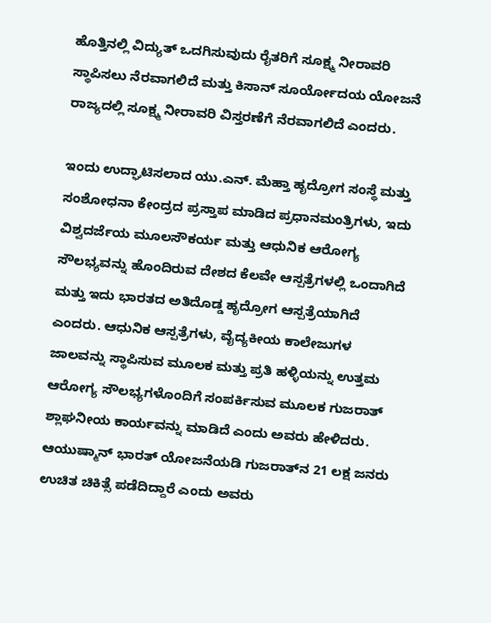ಹೊತ್ತಿನಲ್ಲಿ ವಿದ್ಯುತ್ ಒದಗಿಸುವುದು ರೈತರಿಗೆ ಸೂಕ್ಷ್ಮ ನೀರಾವರಿ ಸ್ಥಾಪಿಸಲು ನೆರವಾಗಲಿದೆ ಮತ್ತು ಕಿಸಾನ್ ಸೂರ್ಯೋದಯ ಯೋಜನೆ ರಾಜ್ಯದಲ್ಲಿ ಸೂಕ್ಷ್ಮ ನೀರಾವರಿ ವಿಸ್ತರಣೆಗೆ ನೆರವಾಗಲಿದೆ ಎಂದರು.

ಇಂದು ಉದ್ಘಾಟಿಸಲಾದ ಯು.ಎನ್. ಮೆಹ್ತಾ ಹೃದ್ರೋಗ ಸಂಸ್ಥೆ ಮತ್ತು ಸಂಶೋಧನಾ ಕೇಂದ್ರದ ಪ್ರಸ್ತಾಪ ಮಾಡಿದ ಪ್ರಧಾನಮಂತ್ರಿಗಳು, ಇದು ವಿಶ್ವದರ್ಜೆಯ ಮೂಲಸೌಕರ್ಯ ಮತ್ತು ಆಧುನಿಕ ಆರೋಗ್ಯ ಸೌಲಭ್ಯವನ್ನು ಹೊಂದಿರುವ ದೇಶದ ಕೆಲವೇ ಆಸ್ಪತ್ರೆಗಳಲ್ಲಿ ಒಂದಾಗಿದೆ ಮತ್ತು ಇದು ಭಾರತದ ಅತಿದೊಡ್ಡ ಹೃದ್ರೋಗ ಆಸ್ಪತ್ರೆಯಾಗಿದೆ ಎಂದರು. ಆಧುನಿಕ ಆಸ್ಪತ್ರೆಗಳು, ವೈದ್ಯಕೀಯ ಕಾಲೇಜುಗಳ ಜಾಲವನ್ನು ಸ್ಥಾಪಿಸುವ ಮೂಲಕ ಮತ್ತು ಪ್ರತಿ ಹಳ್ಳಿಯನ್ನು ಉತ್ತಮ ಆರೋಗ್ಯ ಸೌಲಭ್ಯಗಳೊಂದಿಗೆ ಸಂಪರ್ಕಿಸುವ ಮೂಲಕ ಗುಜರಾತ್ ಶ್ಲಾಘನೀಯ ಕಾರ್ಯವನ್ನು ಮಾಡಿದೆ ಎಂದು ಅವರು ಹೇಳಿದರು. ಆಯುಷ್ಮಾನ್ ಭಾರತ್ ಯೋಜನೆಯಡಿ ಗುಜರಾತ್‌ನ 21 ಲಕ್ಷ ಜನರು ಉಚಿತ ಚಿಕಿತ್ಸೆ ಪಡೆದಿದ್ದಾರೆ ಎಂದು ಅವರು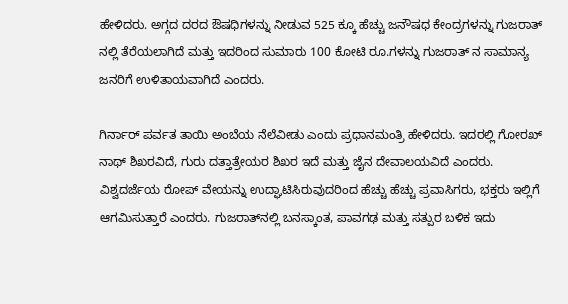ಹೇಳಿದರು. ಅಗ್ಗದ ದರದ ಔಷಧಿಗಳನ್ನು ನೀಡುವ 525 ಕ್ಕೂ ಹೆಚ್ಚು ಜನೌಷಧ ಕೇಂದ್ರಗಳನ್ನು ಗುಜರಾತ್‌ ನಲ್ಲಿ ತೆರೆಯಲಾಗಿದೆ ಮತ್ತು ಇದರಿಂದ ಸುಮಾರು 100 ಕೋಟಿ ರೂ.ಗಳನ್ನು ಗುಜರಾತ್‌ ನ ಸಾಮಾನ್ಯ ಜನರಿಗೆ ಉಳಿತಾಯವಾಗಿದೆ ಎಂದರು.

ಗಿರ್ನಾರ್ ಪರ್ವತ ತಾಯಿ ಅಂಬೆಯ ನೆಲೆವೀಡು ಎಂದು ಪ್ರಧಾನಮಂತ್ರಿ ಹೇಳಿದರು. ಇದರಲ್ಲಿ ಗೋರಖ್ ನಾಥ್ ಶಿಖರವಿದೆ, ಗುರು ದತ್ತಾತ್ರೇಯರ ಶಿಖರ ಇದೆ ಮತ್ತು ಜೈನ ದೇವಾಲಯವಿದೆ ಎಂದರು. ವಿಶ್ವದರ್ಜೆಯ ರೋಪ್ ವೇಯನ್ನು ಉದ್ಘಾಟಿಸಿರುವುದರಿಂದ ಹೆಚ್ಚು ಹೆಚ್ಚು ಪ್ರವಾಸಿಗರು, ಭಕ್ತರು ಇಲ್ಲಿಗೆ ಆಗಮಿಸುತ್ತಾರೆ ಎಂದರು. ಗುಜರಾತ್‌ನಲ್ಲಿ ಬನಸ್ಕಾಂತ, ಪಾವಗಢ ಮತ್ತು ಸತ್ಪುರ ಬಳಿಕ ಇದು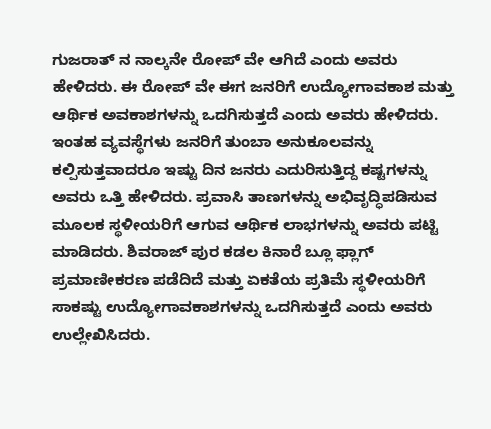ಗುಜರಾತ್ ನ ನಾಲ್ಕನೇ ರೋಪ್ ವೇ ಆಗಿದೆ ಎಂದು ಅವರು ಹೇಳಿದರು. ಈ ರೋಪ್‌ ವೇ ಈಗ ಜನರಿಗೆ ಉದ್ಯೋಗಾವಕಾಶ ಮತ್ತು ಆರ್ಥಿಕ ಅವಕಾಶಗಳನ್ನು ಒದಗಿಸುತ್ತದೆ ಎಂದು ಅವರು ಹೇಳಿದರು. ಇಂತಹ ವ್ಯವಸ್ಥೆಗಳು ಜನರಿಗೆ ತುಂಬಾ ಅನುಕೂಲವನ್ನು ಕಲ್ಪಿಸುತ್ತವಾದರೂ ಇಷ್ಟು ದಿನ ಜನರು ಎದುರಿಸುತ್ತಿದ್ದ ಕಷ್ಟಗಳನ್ನು ಅವರು ಒತ್ತಿ ಹೇಳಿದರು. ಪ್ರವಾಸಿ ತಾಣಗಳನ್ನು ಅಭಿವೃದ್ಧಿಪಡಿಸುವ ಮೂಲಕ ಸ್ಥಳೀಯರಿಗೆ ಆಗುವ ಆರ್ಥಿಕ ಲಾಭಗಳನ್ನು ಅವರು ಪಟ್ಟಿ ಮಾಡಿದರು. ಶಿವರಾಜ್‌ ಪುರ ಕಡಲ ಕಿನಾರೆ ಬ್ಲೂ ಫ್ಲಾಗ್ ಪ್ರಮಾಣೀಕರಣ ಪಡೆದಿದೆ ಮತ್ತು ಏಕತೆಯ ಪ್ರತಿಮೆ ಸ್ಥಳೀಯರಿಗೆ ಸಾಕಷ್ಟು ಉದ್ಯೋಗಾವಕಾಶಗಳನ್ನು ಒದಗಿಸುತ್ತದೆ ಎಂದು ಅವರು ಉಲ್ಲೇಖಿಸಿದರು.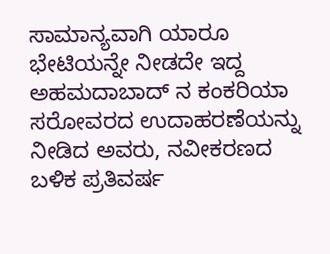ಸಾಮಾನ್ಯವಾಗಿ ಯಾರೂ ಭೇಟಿಯನ್ನೇ ನೀಡದೇ ಇದ್ದ ಅಹಮದಾಬಾದ್‌ ನ ಕಂಕರಿಯಾ ಸರೋವರದ ಉದಾಹರಣೆಯನ್ನು ನೀಡಿದ ಅವರು, ನವೀಕರಣದ ಬಳಿಕ ಪ್ರತಿವರ್ಷ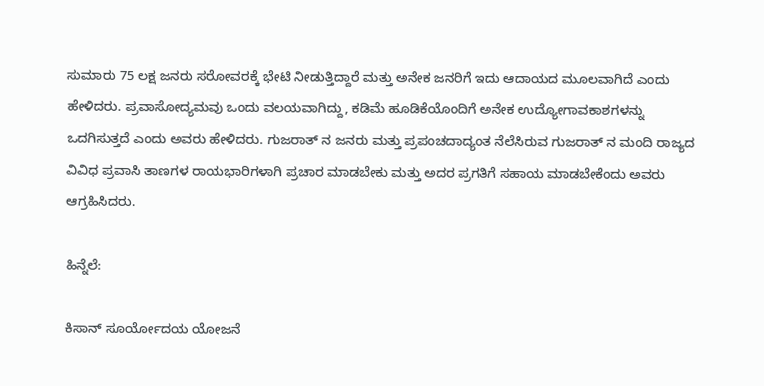ಸುಮಾರು 75 ಲಕ್ಷ ಜನರು ಸರೋವರಕ್ಕೆ ಭೇಟಿ ನೀಡುತ್ತಿದ್ದಾರೆ ಮತ್ತು ಅನೇಕ ಜನರಿಗೆ ಇದು ಆದಾಯದ ಮೂಲವಾಗಿದೆ ಎಂದು ಹೇಳಿದರು. ಪ್ರವಾಸೋದ್ಯಮವು ಒಂದು ವಲಯವಾಗಿದ್ದು, ಕಡಿಮೆ ಹೂಡಿಕೆಯೊಂದಿಗೆ ಅನೇಕ ಉದ್ಯೋಗಾವಕಾಶಗಳನ್ನು ಒದಗಿಸುತ್ತದೆ ಎಂದು ಅವರು ಹೇಳಿದರು. ಗುಜರಾತ್‌ ನ ಜನರು ಮತ್ತು ಪ್ರಪಂಚದಾದ್ಯಂತ ನೆಲೆಸಿರುವ ಗುಜರಾತ್‌ ನ ಮಂದಿ ರಾಜ್ಯದ ವಿವಿಧ ಪ್ರವಾಸಿ ತಾಣಗಳ ರಾಯಭಾರಿಗಳಾಗಿ ಪ್ರಚಾರ ಮಾಡಬೇಕು ಮತ್ತು ಅದರ ಪ್ರಗತಿಗೆ ಸಹಾಯ ಮಾಡಬೇಕೆಂದು ಅವರು ಆಗ್ರಹಿಸಿದರು.

ಹಿನ್ನೆಲೆ:

ಕಿಸಾನ್ ಸೂರ್ಯೋದಯ ಯೋಜನೆ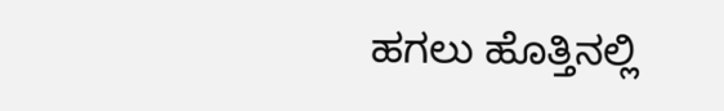ಹಗಲು ಹೊತ್ತಿನಲ್ಲಿ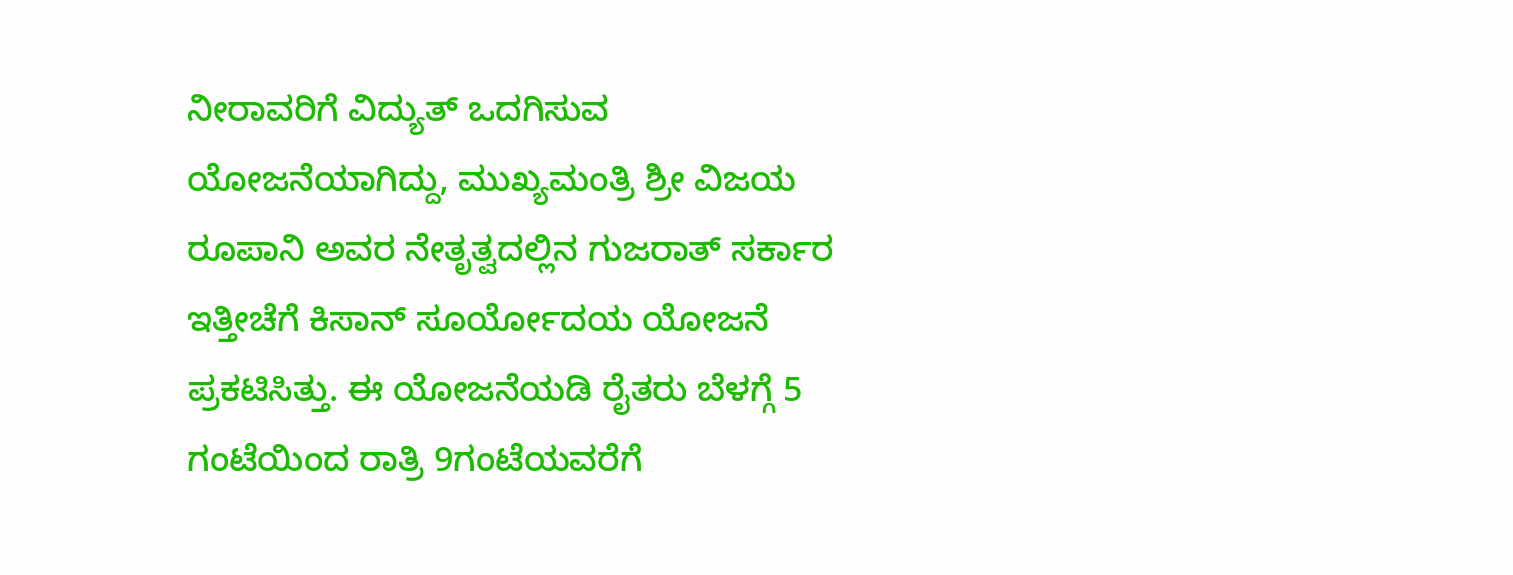ನೀರಾವರಿಗೆ ವಿದ್ಯುತ್ ಒದಗಿಸುವ ಯೋಜನೆಯಾಗಿದ್ದು, ಮುಖ್ಯಮಂತ್ರಿ ಶ್ರೀ ವಿಜಯ ರೂಪಾನಿ ಅವರ ನೇತೃತ್ವದಲ್ಲಿನ ಗುಜರಾತ್ ಸರ್ಕಾರ ಇತ್ತೀಚೆಗೆ ಕಿಸಾನ್ ಸೂರ್ಯೋದಯ ಯೋಜನೆ ಪ್ರಕಟಿಸಿತ್ತು. ಈ ಯೋಜನೆಯಡಿ ರೈತರು ಬೆಳಗ್ಗೆ 5 ಗಂಟೆಯಿಂದ ರಾತ್ರಿ 9ಗಂಟೆಯವರೆಗೆ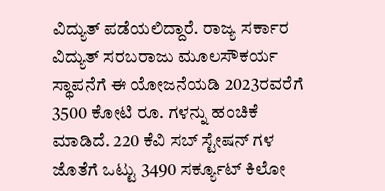ವಿದ್ಯುತ್ ಪಡೆಯಲಿದ್ದಾರೆ. ರಾಜ್ಯ ಸರ್ಕಾರ ವಿದ್ಯುತ್ ಸರಬರಾಜು ಮೂಲಸೌಕರ್ಯ ಸ್ಥಾಪನೆಗೆ ಈ ಯೋಜನೆಯಡಿ 2023ರವರೆಗೆ 3500 ಕೋಟಿ ರೂ. ಗಳನ್ನು ಹಂಚಿಕೆ ಮಾಡಿದೆ. 220 ಕೆವಿ ಸಬ್‌ ಸ್ಟೇಷನ್‌ ಗಳ ಜೊತೆಗೆ ಒಟ್ಟು 3490 ಸರ್ಕ್ಯೂಟ್ ಕಿಲೋ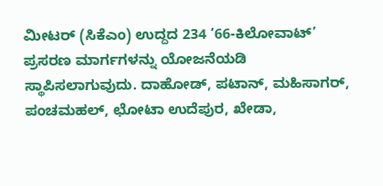ಮೀಟರ್ (ಸಿಕೆಎಂ) ಉದ್ದದ 234 ‘66-ಕಿಲೋವಾಟ್’ ಪ್ರಸರಣ ಮಾರ್ಗಗಳನ್ನು ಯೋಜನೆಯಡಿ ಸ್ಥಾಪಿಸಲಾಗುವುದು. ದಾಹೋಡ್, ಪಟಾನ್, ಮಹಿಸಾಗರ್, ಪಂಚಮಹಲ್, ಛೋಟಾ ಉದೆಪುರ, ಖೇಡಾ,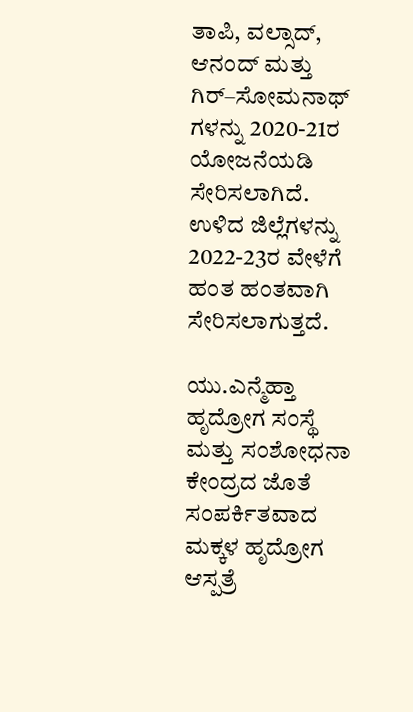ತಾಪಿ, ವಲ್ಸಾದ್, ಆನಂದ್ ಮತ್ತು ಗಿರ್–ಸೋಮನಾಥ್ ಗಳನ್ನು 2020-21ರ ಯೋಜನೆಯಡಿ ಸೇರಿಸಲಾಗಿದೆ. ಉಳಿದ ಜಿಲ್ಲೆಗಳನ್ನು 2022-23ರ ವೇಳೆಗೆ ಹಂತ ಹಂತವಾಗಿ ಸೇರಿಸಲಾಗುತ್ತದೆ.

ಯು.ಎನ್ಮೆಹ್ತಾ ಹೃದ್ರೋಗ ಸಂಸ್ಥೆ ಮತ್ತು ಸಂಶೋಧನಾ ಕೇಂದ್ರದ ಜೊತೆ ಸಂಪರ್ಕಿತವಾದ ಮಕ್ಕಳ ಹೃದ್ರೋಗ ಆಸ್ಪತ್ರೆ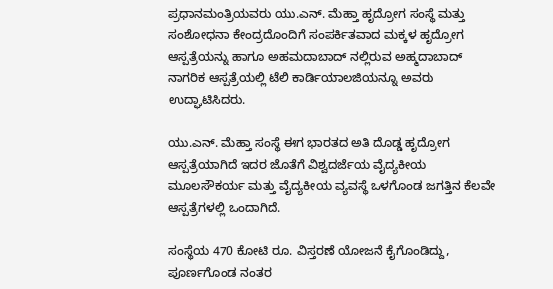ಪ್ರಧಾನಮಂತ್ರಿಯವರು ಯು.ಎನ್. ಮೆಹ್ತಾ ಹೃದ್ರೋಗ ಸಂಸ್ಥೆ ಮತ್ತು ಸಂಶೋಧನಾ ಕೇಂದ್ರದೊಂದಿಗೆ ಸಂಪರ್ಕಿತವಾದ ಮಕ್ಕಳ ಹೃದ್ರೋಗ ಆಸ್ಪತ್ರೆಯನ್ನು ಹಾಗೂ ಅಹಮದಾಬಾದ್ ನಲ್ಲಿರುವ ಅಹ್ಮದಾಬಾದ್ ನಾಗರಿಕ ಆಸ್ಪತ್ರೆಯಲ್ಲಿ ಟೆಲಿ ಕಾರ್ಡಿಯಾಲಜಿಯನ್ನೂ ಅವರು ಉದ್ಘಾಟಿಸಿದರು.

ಯು.ಎನ್. ಮೆಹ್ತಾ ಸಂಸ್ಥೆ ಈಗ ಭಾರತದ ಅತಿ ದೊಡ್ಡ ಹೃದ್ರೋಗ ಆಸ್ಪತ್ರೆಯಾಗಿದೆ ಇದರ ಜೊತೆಗೆ ವಿಶ್ವದರ್ಜೆಯ ವೈದ್ಯಕೀಯ ಮೂಲಸೌಕರ್ಯ ಮತ್ತು ವೈದ್ಯಕೀಯ ವ್ಯವಸ್ಥೆ ಒಳಗೊಂಡ ಜಗತ್ತಿನ ಕೆಲವೇ ಆಸ್ಪತ್ರೆಗಳಲ್ಲಿ ಒಂದಾಗಿದೆ.

ಸಂಸ್ಥೆಯ 470 ಕೋಟಿ ರೂ. ವಿಸ್ತರಣೆ ಯೋಜನೆ ಕೈಗೊಂಡಿದ್ದು, ಪೂರ್ಣಗೊಂಡ ನಂತರ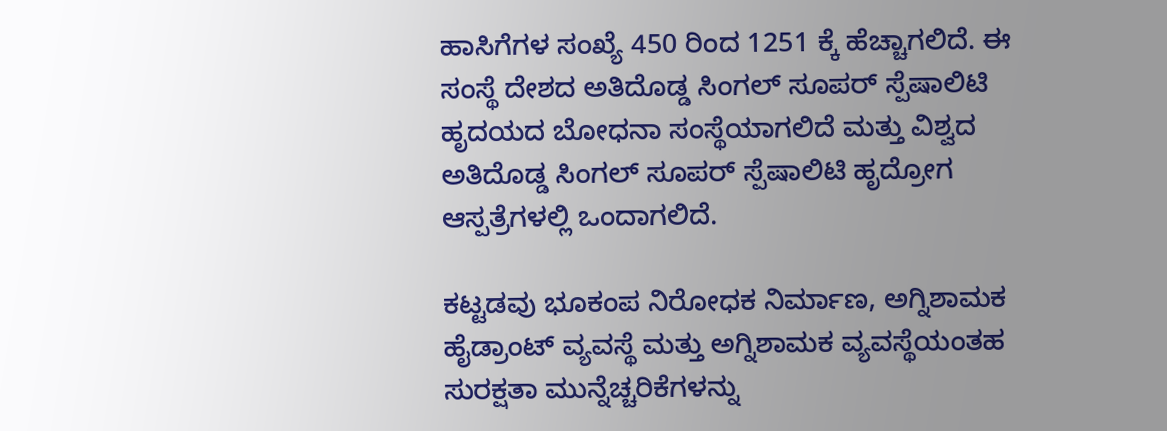ಹಾಸಿಗೆಗಳ ಸಂಖ್ಯೆ 450 ರಿಂದ 1251 ಕ್ಕೆ ಹೆಚ್ಚಾಗಲಿದೆ. ಈ ಸಂಸ್ಥೆ ದೇಶದ ಅತಿದೊಡ್ಡ ಸಿಂಗಲ್ ಸೂಪರ್ ಸ್ಪೆಷಾಲಿಟಿ ಹೃದಯದ ಬೋಧನಾ ಸಂಸ್ಥೆಯಾಗಲಿದೆ ಮತ್ತು ವಿಶ್ವದ ಅತಿದೊಡ್ಡ ಸಿಂಗಲ್ ಸೂಪರ್ ಸ್ಪೆಷಾಲಿಟಿ ಹೃದ್ರೋಗ ಆಸ್ಪತ್ರೆಗಳಲ್ಲಿ ಒಂದಾಗಲಿದೆ.

ಕಟ್ಟಡವು ಭೂಕಂಪ ನಿರೋಧಕ ನಿರ್ಮಾಣ, ಅಗ್ನಿಶಾಮಕ ಹೈಡ್ರಾಂಟ್ ವ್ಯವಸ್ಥೆ ಮತ್ತು ಅಗ್ನಿಶಾಮಕ ವ್ಯವಸ್ಥೆಯಂತಹ ಸುರಕ್ಷತಾ ಮುನ್ನೆಚ್ಚರಿಕೆಗಳನ್ನು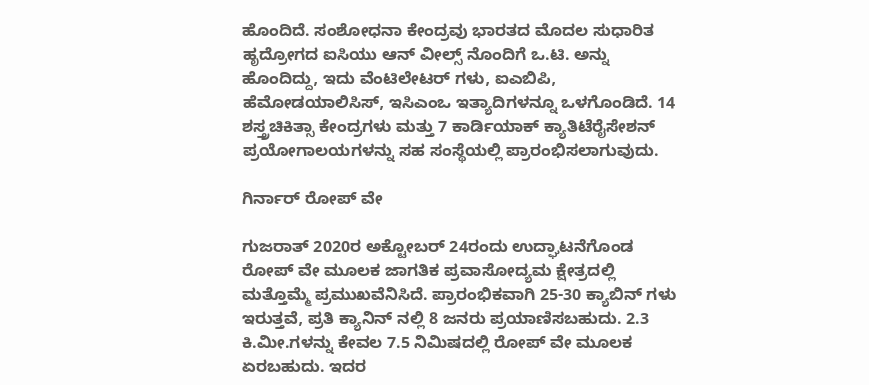ಹೊಂದಿದೆ. ಸಂಶೋಧನಾ ಕೇಂದ್ರವು ಭಾರತದ ಮೊದಲ ಸುಧಾರಿತ ಹೃದ್ರೋಗದ ಐಸಿಯು ಆನ್ ವೀಲ್ಸ್ ನೊಂದಿಗೆ ಒ.ಟಿ. ಅನ್ನು ಹೊಂದಿದ್ದು, ಇದು ವೆಂಟಿಲೇಟರ್‌ ಗಳು, ಐಎಬಿಪಿ, ಹೆಮೋಡಯಾಲಿಸಿಸ್, ಇಸಿಎಂಒ ಇತ್ಯಾದಿಗಳನ್ನೂ ಒಳಗೊಂಡಿದೆ. 14 ಶಸ್ತ್ರಚಿಕಿತ್ಸಾ ಕೇಂದ್ರಗಳು ಮತ್ತು 7 ಕಾರ್ಡಿಯಾಕ್ ಕ್ಯಾತಿಟೆರೈಸೇಶನ್ ಪ್ರಯೋಗಾಲಯಗಳನ್ನು ಸಹ ಸಂಸ್ಥೆಯಲ್ಲಿ ಪ್ರಾರಂಭಿಸಲಾಗುವುದು.

ಗಿರ್ನಾರ್ ರೋಪ್ ವೇ

ಗುಜರಾತ್ 2020ರ ಅಕ್ಟೋಬರ್ 24ರಂದು ಉದ್ಘಾಟನೆಗೊಂಡ ರೋಪ್ ವೇ ಮೂಲಕ ಜಾಗತಿಕ ಪ್ರವಾಸೋದ್ಯಮ ಕ್ಷೇತ್ರದಲ್ಲಿ ಮತ್ತೊಮ್ಮೆ ಪ್ರಮುಖವೆನಿಸಿದೆ. ಪ್ರಾರಂಭಿಕವಾಗಿ 25-30 ಕ್ಯಾಬಿನ್ ಗಳು ಇರುತ್ತವೆ, ಪ್ರತಿ ಕ್ಯಾನಿನ್ ನಲ್ಲಿ 8 ಜನರು ಪ್ರಯಾಣಿಸಬಹುದು. 2.3 ಕಿ.ಮೀ.ಗಳನ್ನು ಕೇವಲ 7.5 ನಿಮಿಷದಲ್ಲಿ ರೋಪ್ ವೇ ಮೂಲಕ ಏರಬಹುದು. ಇದರ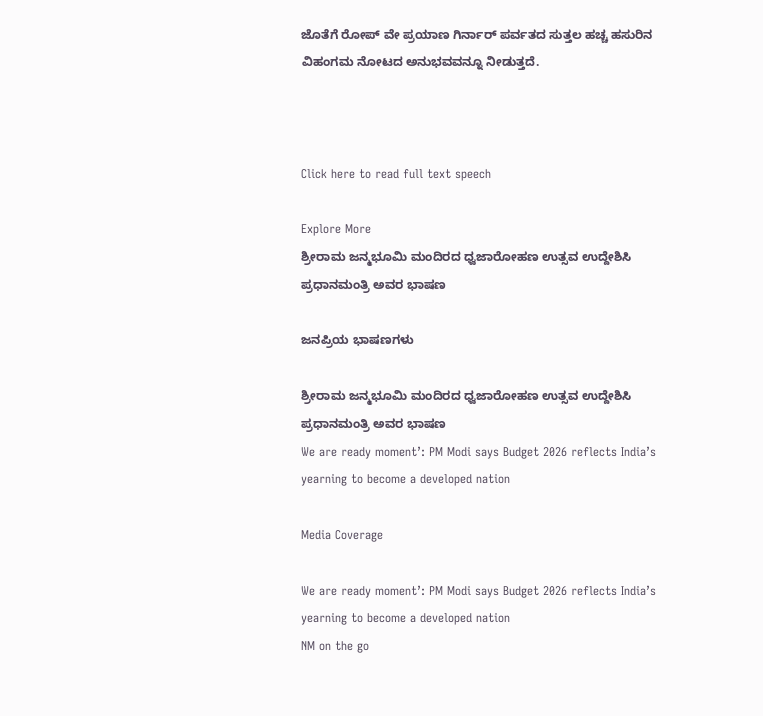ಜೊತೆಗೆ ರೋಪ್ ವೇ ಪ್ರಯಾಣ ಗಿರ್ನಾರ್ ಪರ್ವತದ ಸುತ್ತಲ ಹಚ್ಚ ಹಸುರಿನ ವಿಹಂಗಮ ನೋಟದ ಅನುಭವವನ್ನೂ ನೀಡುತ್ತದೆ.



Click here to read full text speech

Explore More
ಶ್ರೀರಾಮ ಜನ್ಮಭೂಮಿ ಮಂದಿರದ ಧ್ವಜಾರೋಹಣ ಉತ್ಸವ ಉದ್ದೇಶಿಸಿ ಪ್ರಧಾನಮಂತ್ರಿ ಅವರ ಭಾಷಣ

ಜನಪ್ರಿಯ ಭಾಷಣಗಳು

ಶ್ರೀರಾಮ ಜನ್ಮಭೂಮಿ ಮಂದಿರದ ಧ್ವಜಾರೋಹಣ ಉತ್ಸವ ಉದ್ದೇಶಿಸಿ ಪ್ರಧಾನಮಂತ್ರಿ ಅವರ ಭಾಷಣ
We are ready moment’: PM Modi says Budget 2026 reflects India’s yearning to become a developed nation

Media Coverage

We are ready moment’: PM Modi says Budget 2026 reflects India’s yearning to become a developed nation
NM on the go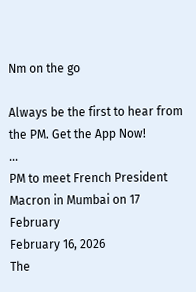Nm on the go

Always be the first to hear from the PM. Get the App Now!
...
PM to meet French President Macron in Mumbai on 17 February
February 16, 2026
The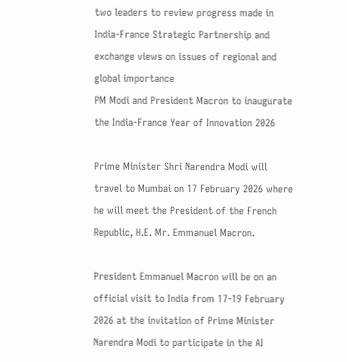two leaders to review progress made in India-France Strategic Partnership and exchange views on issues of regional and global importance
PM Modi and President Macron to inaugurate the India-France Year of Innovation 2026

Prime Minister Shri Narendra Modi will travel to Mumbai on 17 February 2026 where he will meet the President of the French Republic, H.E. Mr. Emmanuel Macron.

President Emmanuel Macron will be on an official visit to India from 17-19 February 2026 at the invitation of Prime Minister Narendra Modi to participate in the AI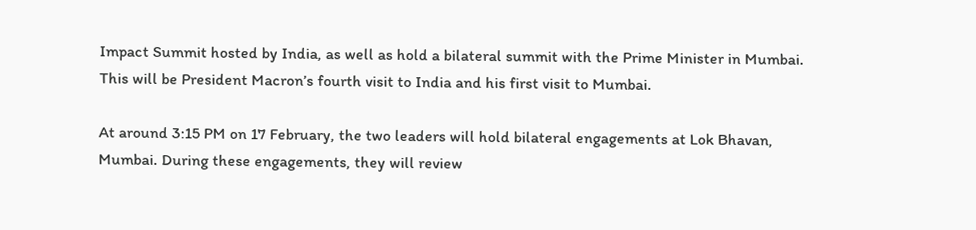Impact Summit hosted by India, as well as hold a bilateral summit with the Prime Minister in Mumbai. This will be President Macron’s fourth visit to India and his first visit to Mumbai.

At around 3:15 PM on 17 February, the two leaders will hold bilateral engagements at Lok Bhavan, Mumbai. During these engagements, they will review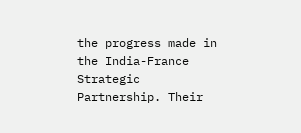the progress made in the India-France Strategic Partnership. Their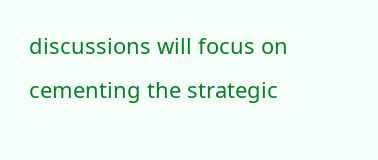discussions will focus on cementing the strategic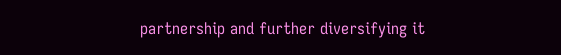partnership and further diversifying it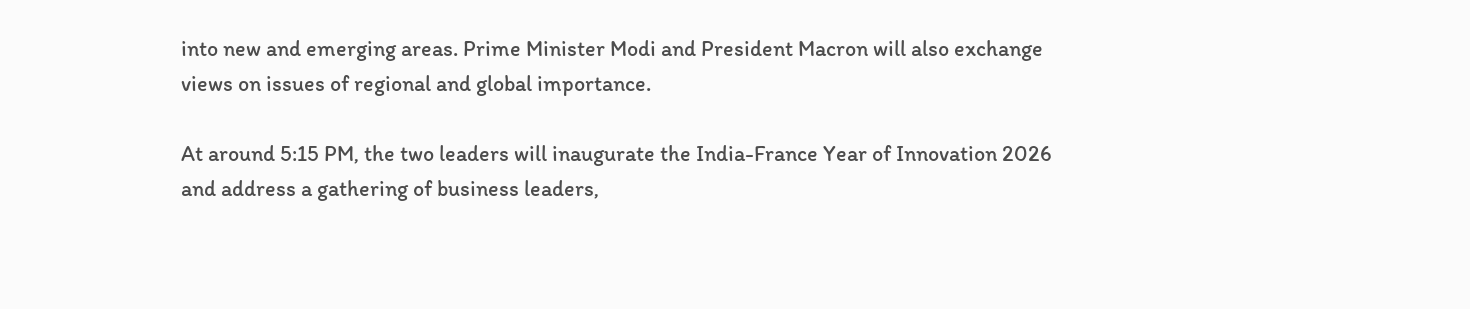into new and emerging areas. Prime Minister Modi and President Macron will also exchange views on issues of regional and global importance.

At around 5:15 PM, the two leaders will inaugurate the India-France Year of Innovation 2026 and address a gathering of business leaders,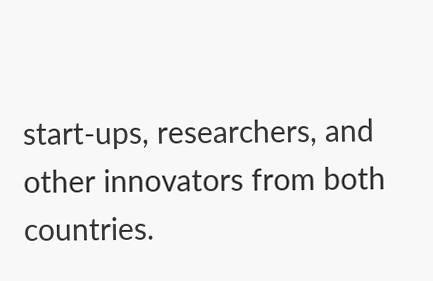start-ups, researchers, and other innovators from both countries.